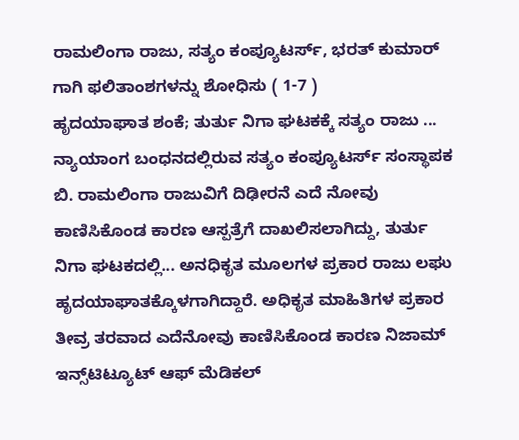ರಾಮಲಿಂಗಾ ರಾಜು, ಸತ್ಯಂ ಕಂಪ್ಯೂಟರ್ಸ್, ಭರತ್ ಕುಮಾರ್ ಗಾಗಿ ಫಲಿತಾಂಶಗಳನ್ನು ಶೋಧಿಸು ( 1-7 )
ಹೃದಯಾಘಾತ ಶಂಕೆ; ತುರ್ತು ನಿಗಾ ಘಟಕಕ್ಕೆ ಸತ್ಯಂ ರಾಜು ...
ನ್ಯಾಯಾಂಗ ಬಂಧನದಲ್ಲಿರುವ ಸತ್ಯಂ ಕಂಪ್ಯೂಟರ್ಸ್ ಸಂಸ್ಥಾಪಕ ಬಿ. ರಾಮಲಿಂಗಾ ರಾಜುವಿಗೆ ದಿಢೀರನೆ ಎದೆ ನೋವು ಕಾಣಿಸಿಕೊಂಡ ಕಾರಣ ಆಸ್ಪತ್ರೆಗೆ ದಾಖಲಿಸಲಾಗಿದ್ದು, ತುರ್ತು ನಿಗಾ ಘಟಕದಲ್ಲಿ... ಅನಧಿಕೃತ ಮೂಲಗಳ ಪ್ರಕಾರ ರಾಜು ಲಘು ಹೃದಯಾಘಾತಕ್ಕೊಳಗಾಗಿದ್ದಾರೆ. ಅಧಿಕೃತ ಮಾಹಿತಿಗಳ ಪ್ರಕಾರ ತೀವ್ರ ತರವಾದ ಎದೆನೋವು ಕಾಣಿಸಿಕೊಂಡ ಕಾರಣ ನಿಜಾಮ್ ಇನ್ಸ್‌ಟಿಟ್ಯೂಟ್ ಆಫ್ ಮೆಡಿಕಲ್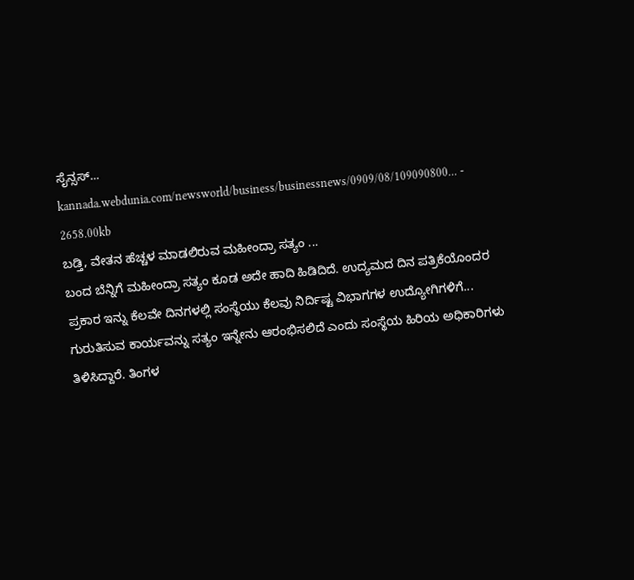ಸೈನ್ಸಸ್...
kannada.webdunia.com/newsworld/business/businessnews/0909/08/109090800... - 2658.00kb
ಬಡ್ತಿ, ವೇತನ ಹೆಚ್ಚಳ ಮಾಡಲಿರುವ ಮಹೀಂದ್ರಾ ಸತ್ಯಂ ...
ಬಂದ ಬೆನ್ನಿಗೆ ಮಹೀಂದ್ರಾ ಸತ್ಯಂ ಕೂಡ ಅದೇ ಹಾದಿ ಹಿಡಿದಿದೆ. ಉದ್ಯಮದ ದಿನ ಪತ್ರಿಕೆಯೊಂದರ ಪ್ರಕಾರ ಇನ್ನು ಕೆಲವೇ ದಿನಗಳಲ್ಲಿ ಸಂಸ್ಥೆಯು ಕೆಲವು ನಿರ್ದಿಷ್ಟ ವಿಭಾಗಗಳ ಉದ್ಯೋಗಿಗಳಿಗೆ... ಗುರುತಿಸುವ ಕಾರ್ಯವನ್ನು ಸತ್ಯಂ ಇನ್ನೇನು ಆರಂಭಿಸಲಿದೆ ಎಂದು ಸಂಸ್ಥೆಯ ಹಿರಿಯ ಅಧಿಕಾರಿಗಳು ತಿಳಿಸಿದ್ದಾರೆ. ತಿಂಗಳ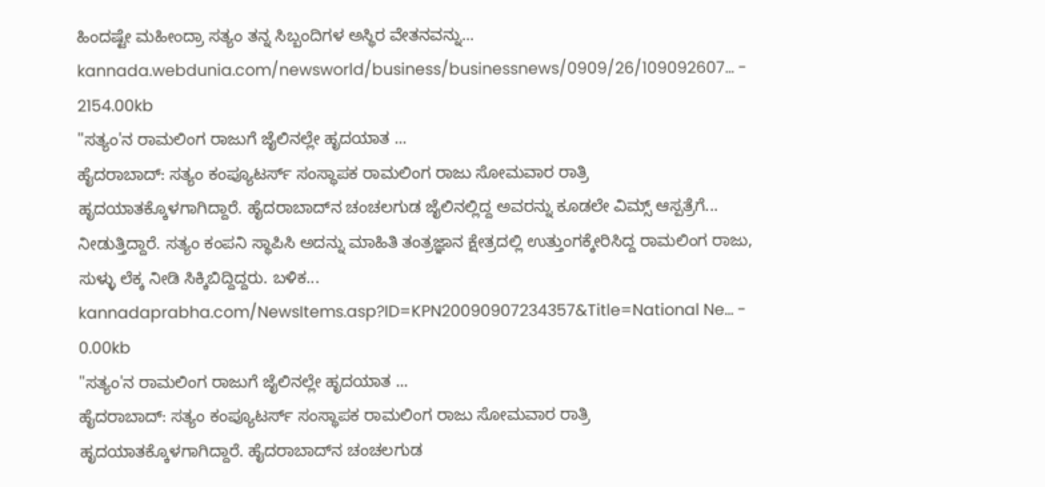ಹಿಂದಷ್ಟೇ ಮಹೀಂದ್ರಾ ಸತ್ಯಂ ತನ್ನ ಸಿಬ್ಬಂದಿಗಳ ಅಸ್ಥಿರ ವೇತನವನ್ನು...
kannada.webdunia.com/newsworld/business/businessnews/0909/26/109092607... - 2154.00kb
"ಸತ್ಯಂ'ನ ರಾಮಲಿಂಗ ರಾಜುಗೆ ಜೈಲಿನಲ್ಲೇ ಹೃದಯಾತ ...
ಹೈದರಾಬಾದ್‌: ಸತ್ಯಂ ಕಂಪ್ಯೂಟರ್ಸ್‌ ಸಂಸ್ಥಾಪಕ ರಾಮಲಿಂಗ ರಾಜು ಸೋಮವಾರ ರಾತ್ರಿ ಹೃದಯಾತಕ್ಕೊಳಗಾಗಿದ್ದಾರೆ. ಹೈದರಾಬಾದ್‌ನ ಚಂಚಲಗುಡ ಜೈಲಿನಲ್ಲಿದ್ದ ಅವರನ್ನು ಕೂಡಲೇ ವಿಮ್ಸ್‌ ಆಸ್ಪತ್ರೆಗೆ... ನೀಡುತ್ತಿದ್ದಾರೆ. ಸತ್ಯಂ ಕಂಪನಿ ಸ್ಥಾಪಿಸಿ ಅದನ್ನು ಮಾಹಿತಿ ತಂತ್ರಜ್ಞಾನ ಕ್ಷೇತ್ರದಲ್ಲಿ ಉತ್ತುಂಗಕ್ಕೇರಿಸಿದ್ದ ರಾಮಲಿಂಗ ರಾಜು, ಸುಳ್ಳು ಲೆಕ್ಕ ನೀಡಿ ಸಿಕ್ಕಿಬಿದ್ದಿದ್ದರು. ಬಳಿಕ...
kannadaprabha.com/NewsItems.asp?ID=KPN20090907234357&Title=National Ne... - 0.00kb
"ಸತ್ಯಂ'ನ ರಾಮಲಿಂಗ ರಾಜುಗೆ ಜೈಲಿನಲ್ಲೇ ಹೃದಯಾತ ...
ಹೈದರಾಬಾದ್‌: ಸತ್ಯಂ ಕಂಪ್ಯೂಟರ್ಸ್‌ ಸಂಸ್ಥಾಪಕ ರಾಮಲಿಂಗ ರಾಜು ಸೋಮವಾರ ರಾತ್ರಿ ಹೃದಯಾತಕ್ಕೊಳಗಾಗಿದ್ದಾರೆ. ಹೈದರಾಬಾದ್‌ನ ಚಂಚಲಗುಡ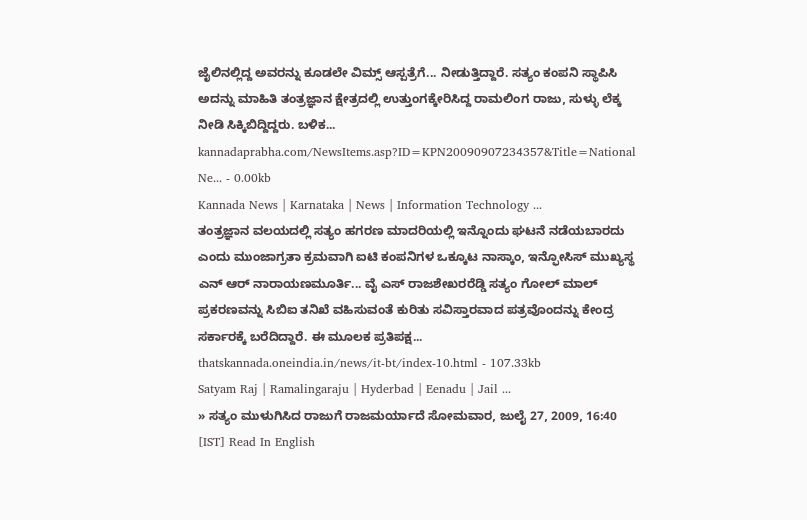ಜೈಲಿನಲ್ಲಿದ್ದ ಅವರನ್ನು ಕೂಡಲೇ ವಿಮ್ಸ್‌ ಆಸ್ಪತ್ರೆಗೆ... ನೀಡುತ್ತಿದ್ದಾರೆ. ಸತ್ಯಂ ಕಂಪನಿ ಸ್ಥಾಪಿಸಿ ಅದನ್ನು ಮಾಹಿತಿ ತಂತ್ರಜ್ಞಾನ ಕ್ಷೇತ್ರದಲ್ಲಿ ಉತ್ತುಂಗಕ್ಕೇರಿಸಿದ್ದ ರಾಮಲಿಂಗ ರಾಜು, ಸುಳ್ಳು ಲೆಕ್ಕ ನೀಡಿ ಸಿಕ್ಕಿಬಿದ್ದಿದ್ದರು. ಬಳಿಕ...
kannadaprabha.com/NewsItems.asp?ID=KPN20090907234357&Title=National Ne... - 0.00kb
Kannada News | Karnataka | News | Information Technology ...
ತಂತ್ರಜ್ಞಾನ ವಲಯದಲ್ಲಿ ಸತ್ಯಂ ಹಗರಣ ಮಾದರಿಯಲ್ಲಿ ಇನ್ನೊಂದು ಘಟನೆ ನಡೆಯಬಾರದು ಎಂದು ಮುಂಜಾಗ್ರತಾ ಕ್ರಮವಾಗಿ ಐಟಿ ಕಂಪನಿಗಳ ಒಕ್ಕೂಟ ನಾಸ್ಕಾಂ, ಇನ್ಫೋಸಿಸ್ ಮುಖ್ಯಸ್ಥ ಎನ್ ಆರ್ ನಾರಾಯಣಮೂರ್ತಿ... ವೈ ಎಸ್ ರಾಜಶೇಖರರೆಡ್ಡಿ ಸತ್ಯಂ ಗೋಲ್ ಮಾಲ್ ಪ್ರಕರಣವನ್ನು ಸಿಬಿಐ ತನಿಖೆ ವಹಿಸುವಂತೆ ಕುರಿತು ಸವಿಸ್ತಾರವಾದ ಪತ್ರವೊಂದನ್ನು ಕೇಂದ್ರ ಸರ್ಕಾರಕ್ಕೆ ಬರೆದಿದ್ದಾರೆ. ಈ ಮೂಲಕ ಪ್ರತಿಪಕ್ಷ...
thatskannada.oneindia.in/news/it-bt/index-10.html - 107.33kb
Satyam Raj | Ramalingaraju | Hyderbad | Eenadu | Jail ...
» ಸತ್ಯಂ ಮುಳುಗಿಸಿದ ರಾಜುಗೆ ರಾಜಮರ್ಯಾದೆ ಸೋಮವಾರ, ಜುಲೈ 27, 2009, 16:40 [IST] Read In English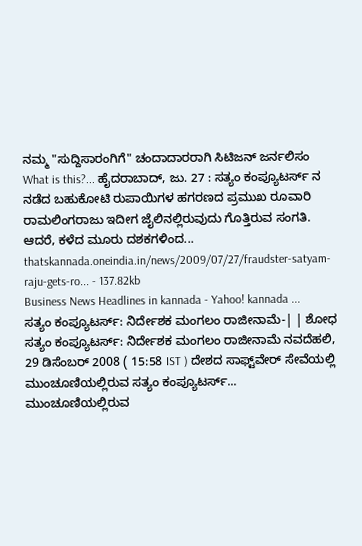ನಮ್ಮ "ಸುದ್ದಿಸಾರಂಗಿಗೆ" ಚಂದಾದಾರರಾಗಿ ಸಿಟಿಜನ್ ಜರ್ನಲಿಸಂ What is this?... ಹೈದರಾಬಾದ್, ಜು. 27 : ಸತ್ಯಂ ಕಂಪ್ಯೂಟರ್ಸ್ ನ ನಡೆದ ಬಹುಕೋಟಿ ರುಪಾಯಿಗಳ ಹಗರಣದ ಪ್ರಮುಖ ರೂವಾರಿ ರಾಮಲಿಂಗರಾಜು ಇದೀಗ ಜೈಲಿನಲ್ಲಿರುವುದು ಗೊತ್ತಿರುವ ಸಂಗತಿ. ಆದರೆ, ಕಳೆದ ಮೂರು ದಶಕಗಳಿಂದ...
thatskannada.oneindia.in/news/2009/07/27/fraudster-satyam-raju-gets-ro... - 137.82kb
Business News Headlines in kannada - Yahoo! kannada ...
ಸತ್ಯಂ ಕಂಪ್ಯೂಟರ್ಸ್: ನಿರ್ದೇಶಕ ಮಂಗಲಂ ರಾಜೀನಾಮೆ-| | ಶೋಧ ಸತ್ಯಂ ಕಂಪ್ಯೂಟರ್ಸ್: ನಿರ್ದೇಶಕ ಮಂಗಲಂ ರಾಜೀನಾಮೆ ನವದೆಹಲಿ, 29 ಡಿಸೆಂಬರ್ 2008 ( 15:58 IST ) ದೇಶದ ಸಾಫ್ಟ್‌ವೇರ್ ಸೇವೆಯಲ್ಲಿ ಮುಂಚೂಣಿಯಲ್ಲಿರುವ ಸತ್ಯಂ ಕಂಪ್ಯೂಟರ್ಸ್... ಮುಂಚೂಣಿಯಲ್ಲಿರುವ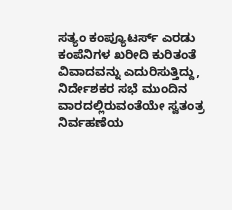ಸತ್ಯಂ ಕಂಪ್ಯೂಟರ್ಸ್‌ ಎರಡು ಕಂಪೆನಿಗಳ ಖರೀದಿ ಕುರಿತಂತೆ ವಿವಾದವನ್ನು ಎದುರಿಸುತ್ತಿದ್ದು, ನಿರ್ದೇಶಕರ ಸಭೆ ಮುಂದಿನ ವಾರದಲ್ಲಿರುವಂತೆಯೇ ಸ್ವತಂತ್ರ ನಿರ್ವಹಣೆಯ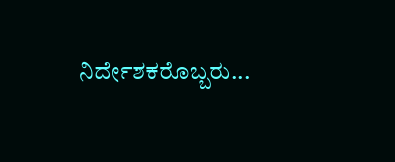ನಿರ್ದೇಶಕರೊಬ್ಬರು...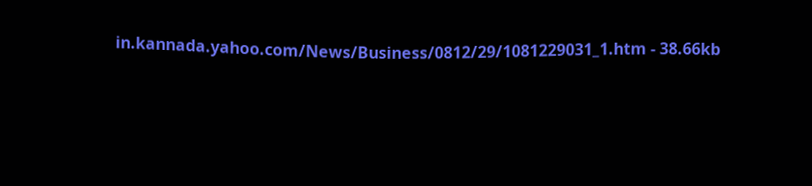in.kannada.yahoo.com/News/Business/0812/29/1081229031_1.htm - 38.66kb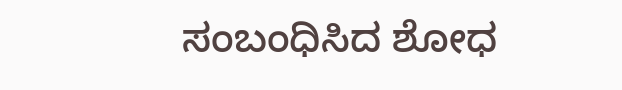ಸಂಬಂಧಿಸಿದ ಶೋಧ